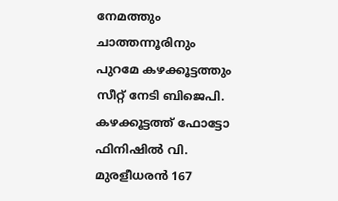നേമത്തും ചാത്തന്നൂരിനും പുറമേ കഴക്കൂട്ടത്തും സീറ്റ് നേടി ബിജെപി. കഴക്കൂട്ടത്ത് ഫോട്ടോ ഫിനിഷിൽ വി. മുരളീധരൻ 167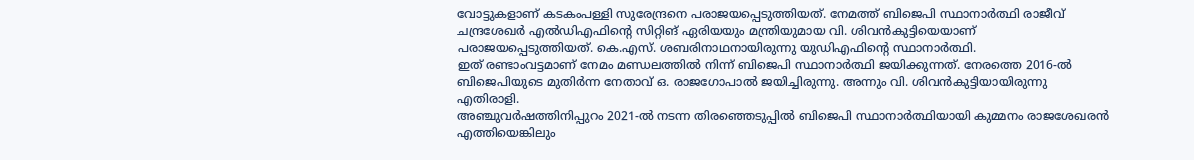വോട്ടുകളാണ് കടകംപള്ളി സുരേന്ദ്രനെ പരാജയപ്പെടുത്തിയത്. നേമത്ത് ബിജെപി സ്ഥാനാർത്ഥി രാജീവ് ചന്ദ്രശേഖർ എൽഡിഎഫിൻ്റെ സിറ്റിങ് ഏരിയയും മന്ത്രിയുമായ വി. ശിവൻകുട്ടിയെയാണ് പരാജയപ്പെടുത്തിയത്. കെ.എസ്. ശബരിനാഥനായിരുന്നു യുഡിഎഫിൻ്റെ സ്ഥാനാർത്ഥി.
ഇത് രണ്ടാംവട്ടമാണ് നേമം മണ്ഡലത്തിൽ നിന്ന് ബിജെപി സ്ഥാനാർത്ഥി ജയിക്കുന്നത്. നേരത്തെ 2016-ൽ ബിജെപിയുടെ മുതിർന്ന നേതാവ് ഒ. രാജഗോപാൽ ജയിച്ചിരുന്നു. അന്നും വി. ശിവൻകുട്ടിയായിരുന്നു എതിരാളി.
അഞ്ചുവർഷത്തിനിപ്പുറം 2021-ൽ നടന്ന തിരഞ്ഞെടുപ്പിൽ ബിജെപി സ്ഥാനാർത്ഥിയായി കുമ്മനം രാജശേഖരൻ എത്തിയെങ്കിലും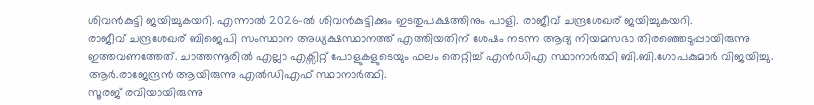ശിവൻകുട്ടി ജയിച്ചുകയറി. എന്നാൽ 2026-ൽ ശിവൻകുട്ടിക്കും ഇടതുപക്ഷത്തിനും പാളി. രാജീവ് ചന്ദ്രശേഖര് ജയിച്ചുകയറി.
രാജീവ് ചന്ദ്രശേഖര് ബിജെപി സംസ്ഥാന അധ്യക്ഷസ്ഥാനത്ത് എത്തിയതിന് ശേഷം നടന്ന ആദ്യ നിയമസഭാ തിരഞ്ഞെടുപ്പായിരുന്നു ഇത്തവണത്തേത്. ചാത്തന്നൂരിൽ എല്ലാ എക്സിറ്റ് പോളുകളുടെയും ഫലം തെറ്റിച്ച് എൻഡിഎ സ്ഥാനാർത്ഥി ബി.ബി.ഗോപകുമാർ വിജയിച്ചു. ആർ.രാജേന്ദ്രൻ ആയിരുന്നു എൽഡിഎഫ് സ്ഥാനാർത്ഥി.
സൂരജ് രവിയായിരുന്നു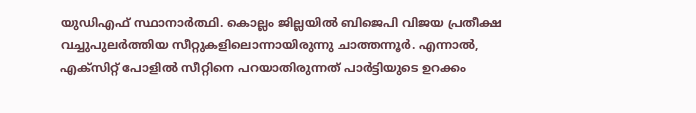യുഡിഎഫ് സ്ഥാനാർത്ഥി. കൊല്ലം ജില്ലയിൽ ബിജെപി വിജയ പ്രതീക്ഷ വച്ചുപുലർത്തിയ സീറ്റുകളിലൊന്നായിരുന്നു ചാത്തന്നൂർ. എന്നാൽ, എക്സിറ്റ് പോളിൽ സീറ്റിനെ പറയാതിരുന്നത് പാർട്ടിയുടെ ഉറക്കം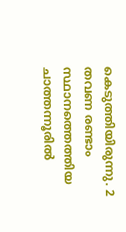കെടുത്തിയിരുന്നു. 2 തവണ രണ്ടാം സ്ഥാനത്തെത്തിയ ചാത്തന്നൂരിൽ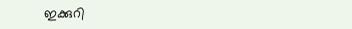ഇക്കുറി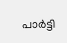പാർട്ടി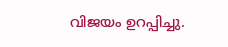വിജയം ഉറപ്പിച്ചു.